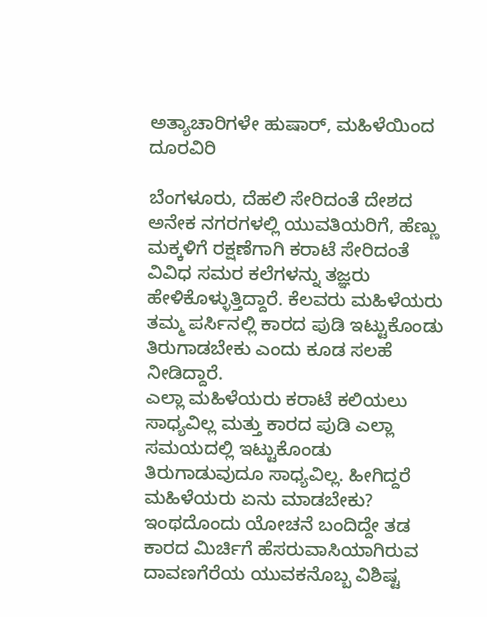ಅತ್ಯಾಚಾರಿಗಳೇ ಹುಷಾರ್, ಮಹಿಳೆಯಿಂದ ದೂರವಿರಿ

ಬೆಂಗಳೂರು, ದೆಹಲಿ ಸೇರಿದಂತೆ ದೇಶದ ಅನೇಕ ನಗರಗಳಲ್ಲಿ ಯುವತಿಯರಿಗೆ, ಹೆಣ್ಣು ಮಕ್ಕಳಿಗೆ ರಕ್ಷಣೆಗಾಗಿ ಕರಾಟೆ ಸೇರಿದಂತೆ ವಿವಿಧ ಸಮರ ಕಲೆಗಳನ್ನು ತಜ್ಞರು ಹೇಳಿಕೊಳ್ಳುತ್ತಿದ್ದಾರೆ. ಕೆಲವರು ಮಹಿಳೆಯರು ತಮ್ಮ ಪರ್ಸಿನಲ್ಲಿ ಕಾರದ ಪುಡಿ ಇಟ್ಟುಕೊಂಡು ತಿರುಗಾಡಬೇಕು ಎಂದು ಕೂಡ ಸಲಹೆ ನೀಡಿದ್ದಾರೆ.
ಎಲ್ಲಾ ಮಹಿಳೆಯರು ಕರಾಟೆ ಕಲಿಯಲು ಸಾಧ್ಯವಿಲ್ಲ ಮತ್ತು ಕಾರದ ಪುಡಿ ಎಲ್ಲಾ ಸಮಯದಲ್ಲಿ ಇಟ್ಟುಕೊಂಡು ತಿರುಗಾಡುವುದೂ ಸಾಧ್ಯವಿಲ್ಲ. ಹೀಗಿದ್ದರೆ ಮಹಿಳೆಯರು ಏನು ಮಾಡಬೇಕು? ಇಂಥದೊಂದು ಯೋಚನೆ ಬಂದಿದ್ದೇ ತಡ ಕಾರದ ಮಿರ್ಚಿಗೆ ಹೆಸರುವಾಸಿಯಾಗಿರುವ ದಾವಣಗೆರೆಯ ಯುವಕನೊಬ್ಬ ವಿಶಿಷ್ಟ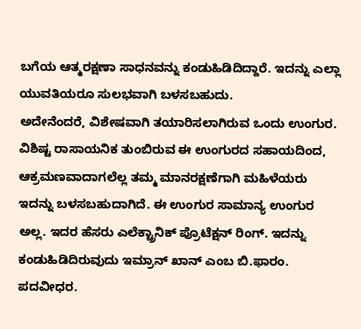ಬಗೆಯ ಆತ್ಮರಕ್ಷಣಾ ಸಾಧನವನ್ನು ಕಂಡುಹಿಡಿದಿದ್ದಾರೆ. ಇದನ್ನು ಎಲ್ಲಾ ಯುವತಿಯರೂ ಸುಲಭವಾಗಿ ಬಳಸಬಹುದು.
ಅದೇನೆಂದರೆ, ವಿಶೇಷವಾಗಿ ತಯಾರಿಸಲಾಗಿರುವ ಒಂದು ಉಂಗುರ. ವಿಶಿಷ್ಟ ರಾಸಾಯನಿಕ ತುಂಬಿರುವ ಈ ಉಂಗುರದ ಸಹಾಯದಿಂದ, ಆಕ್ರಮಣವಾದಾಗಲೆಲ್ಲ ತಮ್ಮ ಮಾನರಕ್ಷಣೆಗಾಗಿ ಮಹಿಳೆಯರು ಇದನ್ನು ಬಳಸಬಹುದಾಗಿದೆ. ಈ ಉಂಗುರ ಸಾಮಾನ್ಯ ಉಂಗುರ ಅಲ್ಲ. ಇದರ ಹೆಸರು ಎಲೆಕ್ಟ್ರಾನಿಕ್ ಪ್ರೊಟೆಕ್ಷನ್ ರಿಂಗ್. ಇದನ್ನು ಕಂಡುಹಿಡಿದಿರುವುದು ಇಮ್ರಾನ್ ಖಾನ್ ಎಂಬ ಬಿ.ಫಾರಂ. ಪದವೀಧರ.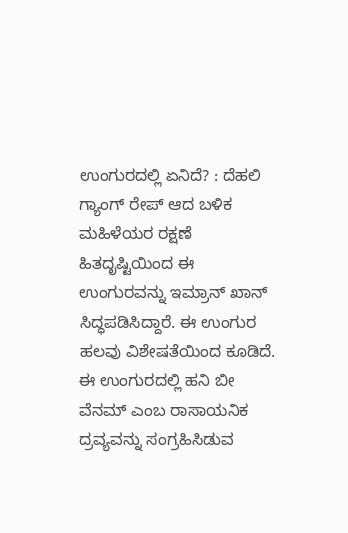ಉಂಗುರದಲ್ಲಿ ಏನಿದೆ? : ದೆಹಲಿ ಗ್ಯಾಂಗ್ ರೇಪ್ ಆದ ಬಳಿಕ ಮಹಿಳೆಯರ ರಕ್ಷಣೆ ಹಿತದೃಷ್ಟಿಯಿಂದ ಈ ಉಂಗುರವನ್ನು ಇಮ್ರಾನ್ ಖಾನ್ ಸಿದ್ಧಪಡಿಸಿದ್ದಾರೆ. ಈ ಉಂಗುರ ಹಲವು ವಿಶೇಷತೆಯಿಂದ ಕೂಡಿದೆ. ಈ ಉಂಗುರದಲ್ಲಿ ಹನಿ ಬೀ ವೆನಮ್ ಎಂಬ ರಾಸಾಯನಿಕ ದ್ರವ್ಯವನ್ನು ಸಂಗ್ರಹಿಸಿಡುವ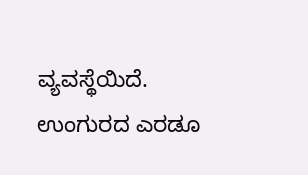ವ್ಯವಸ್ಥೆಯಿದೆ. ಉಂಗುರದ ಎರಡೂ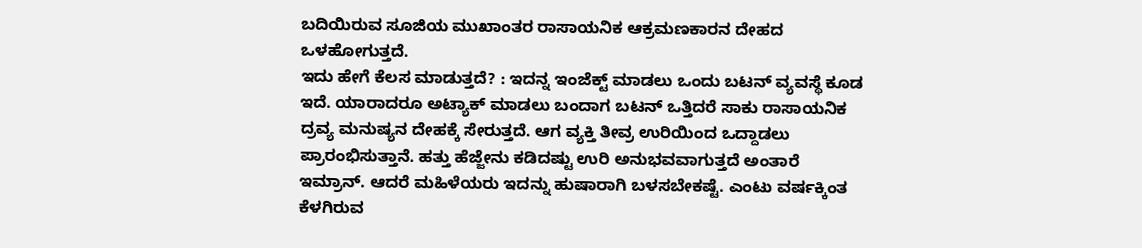ಬದಿಯಿರುವ ಸೂಜಿಯ ಮುಖಾಂತರ ರಾಸಾಯನಿಕ ಆಕ್ರಮಣಕಾರನ ದೇಹದ ಒಳಹೋಗುತ್ತದೆ.
ಇದು ಹೇಗೆ ಕೆಲಸ ಮಾಡುತ್ತದೆ? : ಇದನ್ನ ಇಂಜೆಕ್ಟ್ ಮಾಡಲು ಒಂದು ಬಟನ್ ವ್ಯವಸ್ಥೆ ಕೂಡ ಇದೆ. ಯಾರಾದರೂ ಅಟ್ಯಾಕ್ ಮಾಡಲು ಬಂದಾಗ ಬಟನ್ ಒತ್ತಿದರೆ ಸಾಕು ರಾಸಾಯನಿಕ ದ್ರವ್ಯ ಮನುಷ್ಯನ ದೇಹಕ್ಕೆ ಸೇರುತ್ತದೆ. ಆಗ ವ್ಯಕ್ತಿ ತೀವ್ರ ಉರಿಯಿಂದ ಒದ್ದಾಡಲು ಪ್ರಾರಂಭಿಸುತ್ತಾನೆ. ಹತ್ತು ಹೆಜ್ಜೇನು ಕಡಿದಷ್ಟು ಉರಿ ಅನುಭವವಾಗುತ್ತದೆ ಅಂತಾರೆ ಇಮ್ರಾನ್. ಆದರೆ ಮಹಿಳೆಯರು ಇದನ್ನು ಹುಷಾರಾಗಿ ಬಳಸಬೇಕಷ್ಟೆ. ಎಂಟು ವರ್ಷಕ್ಕಿಂತ ಕೆಳಗಿರುವ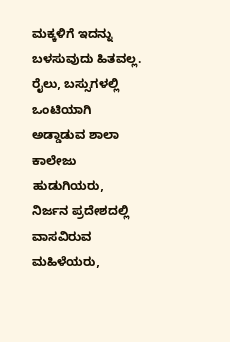ಮಕ್ಕಳಿಗೆ ಇದನ್ನು ಬಳಸುವುದು ಹಿತವಲ್ಲ.
ರೈಲು, ಬಸ್ಸುಗಳಲ್ಲಿ ಒಂಟಿಯಾಗಿ ಅಡ್ಡಾಡುವ ಶಾಲಾ ಕಾಲೇಜು ಹುಡುಗಿಯರು, ನಿರ್ಜನ ಪ್ರದೇಶದಲ್ಲಿ ವಾಸವಿರುವ ಮಹಿಳೆಯರು,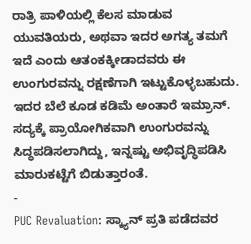ರಾತ್ರಿ ಪಾಳಿಯಲ್ಲಿ ಕೆಲಸ ಮಾಡುವ ಯುವತಿಯರು, ಅಥವಾ ಇದರ ಅಗತ್ಯ ತಮಗೆ ಇದೆ ಎಂದು ಆತಂಕಕ್ಕೀಡಾದವರು ಈ ಉಂಗುರವನ್ನು ರಕ್ಷಣೆಗಾಗಿ ಇಟ್ಟುಕೊಳ್ಳಬಹುದು. ಇದರ ಬೆಲೆ ಕೂಡ ಕಡಿಮೆ ಅಂತಾರೆ ಇಮ್ರಾನ್. ಸದ್ಯಕ್ಕೆ ಪ್ರಾಯೋಗಿಕವಾಗಿ ಉಂಗುರವನ್ನು ಸಿದ್ಧಪಡಿಸಲಾಗಿದ್ದು, ಇನ್ನಷ್ಟು ಅಭಿವೃದ್ಧಿಪಡಿಸಿ ಮಾರುಕಟ್ಟೆಗೆ ಬಿಡುತ್ತಾರಂತೆ.
-
PUC Revaluation: ಸ್ಕ್ಯಾನ್ ಪ್ರತಿ ಪಡೆದವರ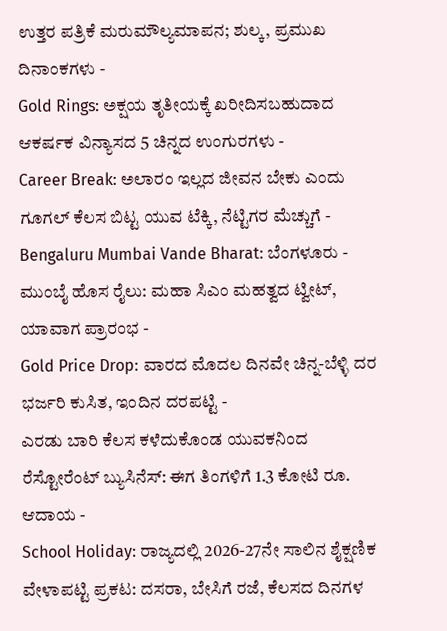ಉತ್ತರ ಪತ್ರಿಕೆ ಮರುಮೌಲ್ಯಮಾಪನ; ಶುಲ್ಕ, ಪ್ರಮುಖ ದಿನಾಂಕಗಳು -
Gold Rings: ಅಕ್ಷಯ ತೃತೀಯಕ್ಕೆ ಖರೀದಿಸಬಹುದಾದ ಆಕರ್ಷಕ ವಿನ್ಯಾಸದ 5 ಚಿನ್ನದ ಉಂಗುರಗಳು -
Career Break: ಅಲಾರಂ ಇಲ್ಲದ ಜೀವನ ಬೇಕು ಎಂದು ಗೂಗಲ್ ಕೆಲಸ ಬಿಟ್ಟ ಯುವ ಟೆಕ್ಕಿ, ನೆಟ್ಟಿಗರ ಮೆಚ್ಚುಗೆ -
Bengaluru Mumbai Vande Bharat: ಬೆಂಗಳೂರು - ಮುಂಬೈ ಹೊಸ ರೈಲು: ಮಹಾ ಸಿಎಂ ಮಹತ್ವದ ಟ್ವೀಟ್, ಯಾವಾಗ ಪ್ರಾರಂಭ -
Gold Price Drop: ವಾರದ ಮೊದಲ ದಿನವೇ ಚಿನ್ನ-ಬೆಳ್ಳಿ ದರ ಭರ್ಜರಿ ಕುಸಿತ, ಇಂದಿನ ದರಪಟ್ಟಿ -
ಎರಡು ಬಾರಿ ಕೆಲಸ ಕಳೆದುಕೊಂಡ ಯುವಕನಿಂದ ರೆಸ್ಟೋರೆಂಟ್ ಬ್ಯುಸಿನೆಸ್: ಈಗ ತಿಂಗಳಿಗೆ 1.3 ಕೋಟಿ ರೂ. ಆದಾಯ -
School Holiday: ರಾಜ್ಯದಲ್ಲಿ 2026-27ನೇ ಸಾಲಿನ ಶೈಕ್ಷಣಿಕ ವೇಳಾಪಟ್ಟಿ ಪ್ರಕಟ: ದಸರಾ, ಬೇಸಿಗೆ ರಜೆ, ಕೆಲಸದ ದಿನಗಳ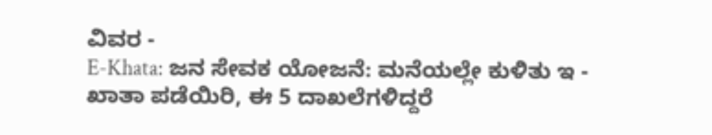ವಿವರ -
E-Khata: ಜನ ಸೇವಕ ಯೋಜನೆ: ಮನೆಯಲ್ಲೇ ಕುಳಿತು ಇ - ಖಾತಾ ಪಡೆಯಿರಿ, ಈ 5 ದಾಖಲೆಗಳಿದ್ದರೆ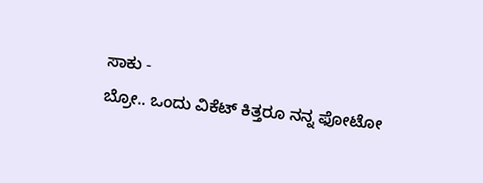ಸಾಕು -
ಬ್ರೋ.. ಒಂದು ವಿಕೆಟ್ ಕಿತ್ತರೂ ನನ್ನ ಫೋಟೋ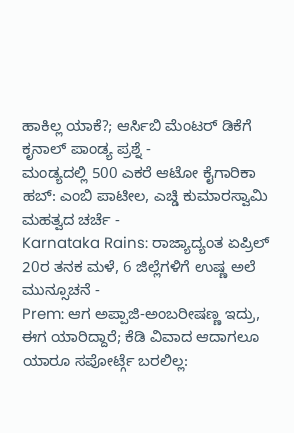ಹಾಕಿಲ್ಲ ಯಾಕೆ?; ಆರ್ಸಿಬಿ ಮೆಂಟರ್ ಡಿಕೆಗೆ ಕೃನಾಲ್ ಪಾಂಡ್ಯ ಪ್ರಶ್ನೆ -
ಮಂಡ್ಯದಲ್ಲಿ 500 ಎಕರೆ ಆಟೋ ಕೈಗಾರಿಕಾ ಹಬ್: ಎಂಬಿ ಪಾಟೀಲ, ಎಚ್ಡಿ ಕುಮಾರಸ್ವಾಮಿ ಮಹತ್ವದ ಚರ್ಚೆ -
Karnataka Rains: ರಾಜ್ಯಾದ್ಯಂತ ಏಪ್ರಿಲ್ 20ರ ತನಕ ಮಳೆ, 6 ಜಿಲ್ಲೆಗಳಿಗೆ ಉಷ್ಣ ಅಲೆ ಮುನ್ಸೂಚನೆ -
Prem: ಆಗ ಅಪ್ಪಾಜಿ-ಅಂಬರೀಷಣ್ಣ ಇದ್ರು, ಈಗ ಯಾರಿದ್ದಾರೆ; ಕೆಡಿ ವಿವಾದ ಆದಾಗಲೂ ಯಾರೂ ಸಪೋರ್ಟ್ಗೆ ಬರಲಿಲ್ಲ: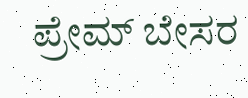ಪ್ರೇಮ್ ಬೇಸರ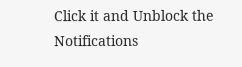Click it and Unblock the Notifications